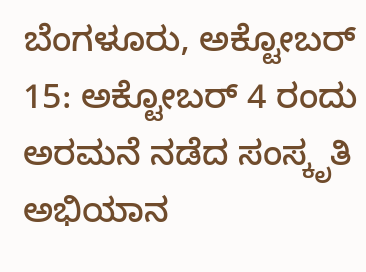ಬೆಂಗಳೂರು, ಅಕ್ಟೋಬರ್ 15: ಅಕ್ಟೋಬರ್ 4 ರಂದು ಅರಮನೆ ನಡೆದ ಸಂಸ್ಕೃತಿ ಅಭಿಯಾನ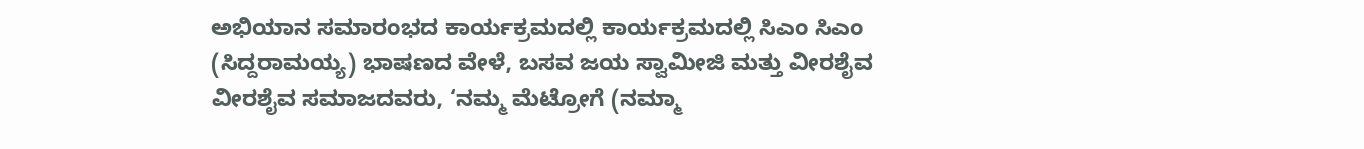ಅಭಿಯಾನ ಸಮಾರಂಭದ ಕಾರ್ಯಕ್ರಮದಲ್ಲಿ ಕಾರ್ಯಕ್ರಮದಲ್ಲಿ ಸಿಎಂ ಸಿಎಂ (ಸಿದ್ದರಾಮಯ್ಯ) ಭಾಷಣದ ವೇಳೆ, ಬಸವ ಜಯ ಸ್ವಾಮೀಜಿ ಮತ್ತು ವೀರಶೈವ ವೀರಶೈವ ಸಮಾಜದವರು, ‘ನಮ್ಮ ಮೆಟ್ರೋಗೆ (ನಮ್ಮಾ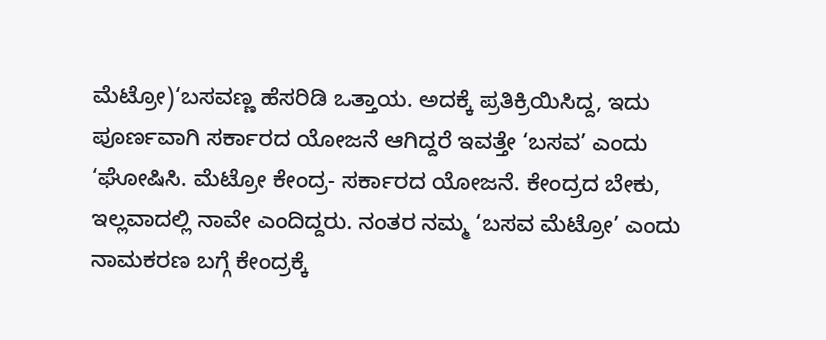ಮೆಟ್ರೋ)‘ಬಸವಣ್ಣ ಹೆಸರಿಡಿ ಒತ್ತಾಯ. ಅದಕ್ಕೆ ಪ್ರತಿಕ್ರಿಯಿಸಿದ್ದ, ಇದು ಪೂರ್ಣವಾಗಿ ಸರ್ಕಾರದ ಯೋಜನೆ ಆಗಿದ್ದರೆ ಇವತ್ತೇ ‘ಬಸವ’ ಎಂದು ‘ಘೋಷಿಸಿ. ಮೆಟ್ರೋ ಕೇಂದ್ರ- ಸರ್ಕಾರದ ಯೋಜನೆ. ಕೇಂದ್ರದ ಬೇಕು, ಇಲ್ಲವಾದಲ್ಲಿ ನಾವೇ ಎಂದಿದ್ದರು. ನಂತರ ನಮ್ಮ ‘ಬಸವ ಮೆಟ್ರೋ’ ಎಂದು ನಾಮಕರಣ ಬಗ್ಗೆ ಕೇಂದ್ರಕ್ಕೆ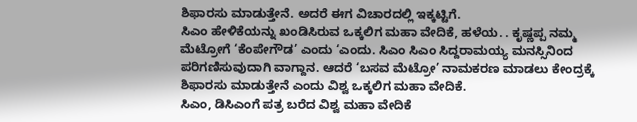ಶಿಫಾರಸು ಮಾಡುತ್ತೇನೆ. ಅದರೆ ಈಗ ವಿಚಾರದಲ್ಲಿ ಇಕ್ಕಟ್ಟಿಗೆ.
ಸಿಎಂ ಹೇಳಿಕೆಯನ್ನು ಖಂಡಿಸಿರುವ ಒಕ್ಕಲಿಗ ಮಹಾ ವೇದಿಕೆ, ಹಳೆಯ. . ಕೃಷ್ಣಪ್ಪ ನಮ್ಮ ಮೆಟ್ರೋಗೆ ‘ಕೆಂಪೇಗೌಡ’ ಎಂದು ‘ಎಂದು. ಸಿಎಂ ಸಿಎಂ ಸಿದ್ದರಾಮಯ್ಯ ಮನಸ್ಸಿನಿಂದ ಪರಿಗಣಿಸುವುದಾಗಿ ವಾಗ್ದಾನ. ಆದರೆ ‘ಬಸವ ಮೆಟ್ರೋ’ ನಾಮಕರಣ ಮಾಡಲು ಕೇಂದ್ರಕ್ಕೆ ಶಿಫಾರಸು ಮಾಡುತ್ತೇನೆ ಎಂದು ವಿಶ್ವ ಒಕ್ಕಲಿಗ ಮಹಾ ವೇದಿಕೆ.
ಸಿಎಂ, ಡಿಸಿಎಂಗೆ ಪತ್ರ ಬರೆದ ವಿಶ್ವ ಮಹಾ ವೇದಿಕೆ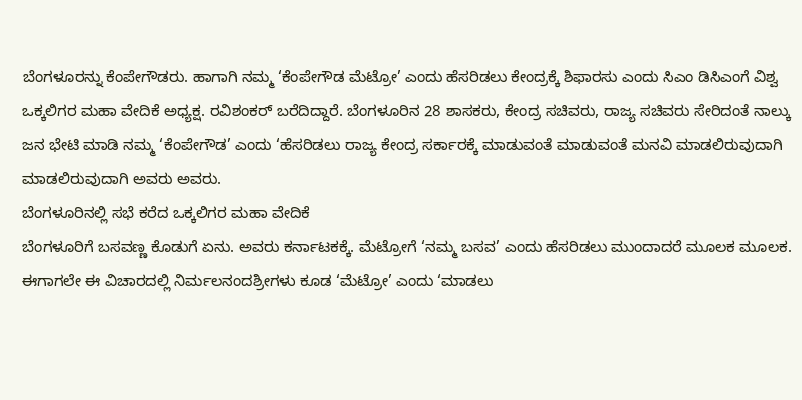ಬೆಂಗಳೂರನ್ನು ಕೆಂಪೇಗೌಡರು. ಹಾಗಾಗಿ ನಮ್ಮ ‘ಕೆಂಪೇಗೌಡ ಮೆಟ್ರೋ’ ಎಂದು ಹೆಸರಿಡಲು ಕೇಂದ್ರಕ್ಕೆ ಶಿಫಾರಸು ಎಂದು ಸಿಎಂ ಡಿಸಿಎಂಗೆ ವಿಶ್ವ ಒಕ್ಕಲಿಗರ ಮಹಾ ವೇದಿಕೆ ಅಧ್ಯಕ್ಷ. ರವಿಶಂಕರ್ ಬರೆದಿದ್ದಾರೆ. ಬೆಂಗಳೂರಿನ 28 ಶಾಸಕರು, ಕೇಂದ್ರ ಸಚಿವರು, ರಾಜ್ಯ ಸಚಿವರು ಸೇರಿದಂತೆ ನಾಲ್ಕು ಜನ ಭೇಟಿ ಮಾಡಿ ನಮ್ಮ ‘ಕೆಂಪೇಗೌಡ’ ಎಂದು ‘ಹೆಸರಿಡಲು ರಾಜ್ಯ ಕೇಂದ್ರ ಸರ್ಕಾರಕ್ಕೆ ಮಾಡುವಂತೆ ಮಾಡುವಂತೆ ಮನವಿ ಮಾಡಲಿರುವುದಾಗಿ ಮಾಡಲಿರುವುದಾಗಿ ಅವರು ಅವರು.
ಬೆಂಗಳೂರಿನಲ್ಲಿ ಸಭೆ ಕರೆದ ಒಕ್ಕಲಿಗರ ಮಹಾ ವೇದಿಕೆ
ಬೆಂಗಳೂರಿಗೆ ಬಸವಣ್ಣ ಕೊಡುಗೆ ಏನು. ಅವರು ಕರ್ನಾಟಕಕ್ಕೆ. ಮೆಟ್ರೋಗೆ ‘ನಮ್ಮ ಬಸವ’ ಎಂದು ಹೆಸರಿಡಲು ಮುಂದಾದರೆ ಮೂಲಕ ಮೂಲಕ. ಈಗಾಗಲೇ ಈ ವಿಚಾರದಲ್ಲಿ ನಿರ್ಮಲನಂದಶ್ರೀಗಳು ಕೂಡ ‘ಮೆಟ್ರೋ’ ಎಂದು ‘ಮಾಡಲು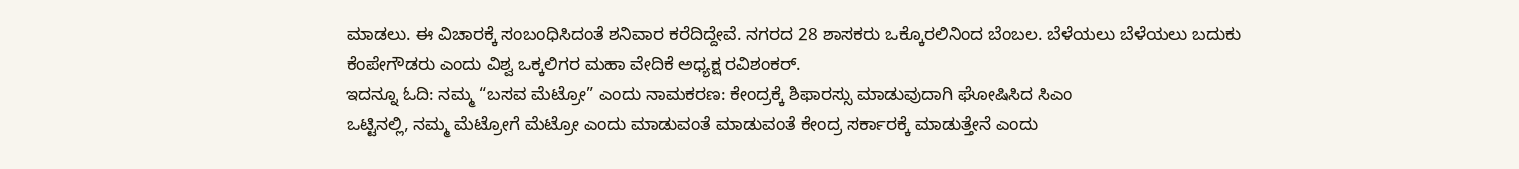ಮಾಡಲು. ಈ ವಿಚಾರಕ್ಕೆ ಸಂಬಂಧಿಸಿದಂತೆ ಶನಿವಾರ ಕರೆದಿದ್ದೇವೆ. ನಗರದ 28 ಶಾಸಕರು ಒಕ್ಕೊರಲಿನಿಂದ ಬೆಂಬಲ. ಬೆಳೆಯಲು ಬೆಳೆಯಲು ಬದುಕು ಕೆಂಪೇಗೌಡರು ಎಂದು ವಿಶ್ವ ಒಕ್ಕಲಿಗರ ಮಹಾ ವೇದಿಕೆ ಅಧ್ಯಕ್ಷ ರವಿಶಂಕರ್.
ಇದನ್ನೂ ಓದಿ: ನಮ್ಮ “ಬಸವ ಮೆಟ್ರೋ” ಎಂದು ನಾಮಕರಣ: ಕೇಂದ್ರಕ್ಕೆ ಶಿಫಾರಸ್ಸು ಮಾಡುವುದಾಗಿ ಘೋಷಿಸಿದ ಸಿಎಂ
ಒಟ್ಟಿನಲ್ಲಿ, ನಮ್ಮ ಮೆಟ್ರೋಗೆ ಮೆಟ್ರೋ ಎಂದು ಮಾಡುವಂತೆ ಮಾಡುವಂತೆ ಕೇಂದ್ರ ಸರ್ಕಾರಕ್ಕೆ ಮಾಡುತ್ತೇನೆ ಎಂದು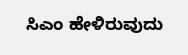ಸಿಎಂ ಹೇಳಿರುವುದು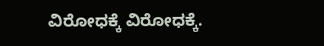ವಿರೋಧಕ್ಕೆ ವಿರೋಧಕ್ಕೆ.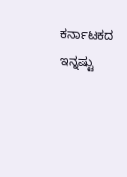ಕರ್ನಾಟಕದ ಇನ್ನಷ್ಟು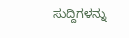ಸುದ್ದಿಗಳನ್ನು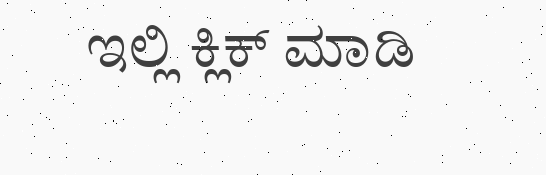ಇಲ್ಲಿ ಕ್ಲಿಕ್ ಮಾಡಿ